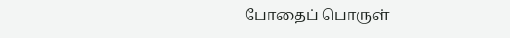போதைப் பொருள்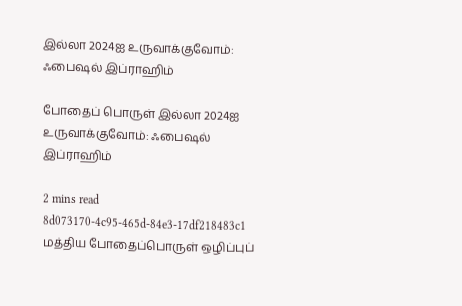இல்லா 2024ஐ உருவாக்குவோம்: ஃபைஷல் இப்ராஹிம்

போதைப் பொருள் இல்லா 2024ஐ உருவாக்குவோம்: ஃபைஷல் இப்ராஹிம்

2 mins read
8d073170-4c95-465d-84e3-17df218483c1
மத்திய போதைப்பொருள் ஒழிப்புப்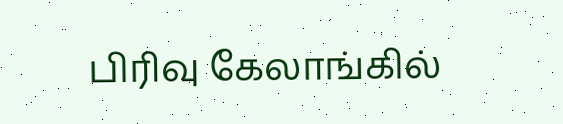பிரிவு கேலாங்கில்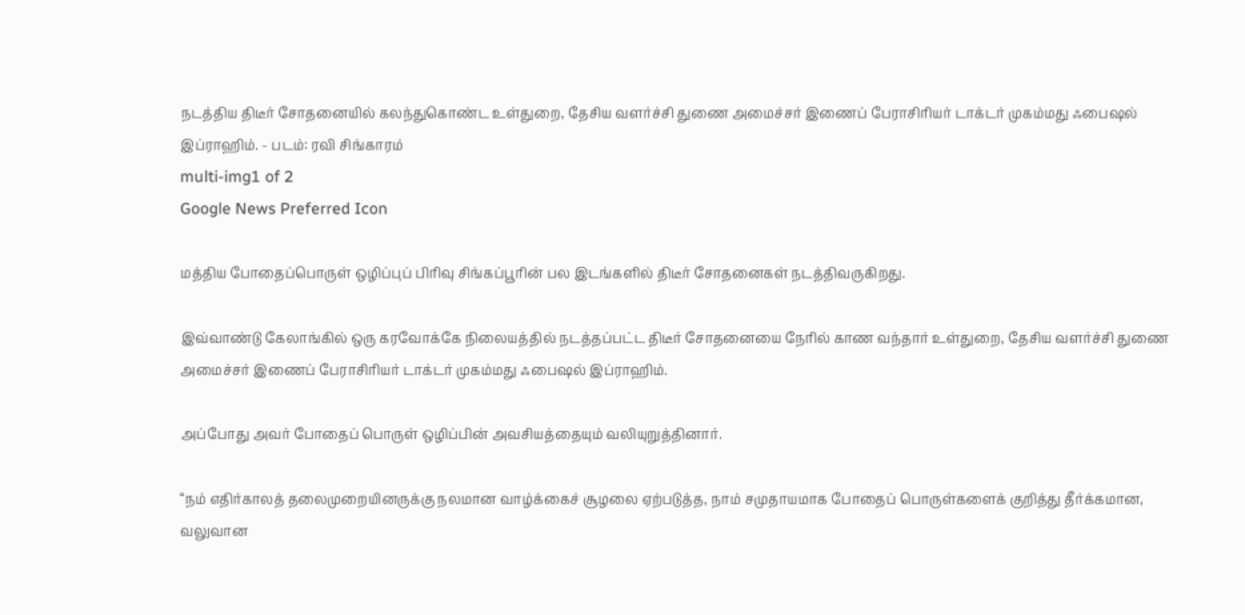நடத்திய திடீர் சோதனையில் கலந்துகொண்ட உள்துறை, தேசிய வளர்ச்சி துணை அமைச்சர் இணைப் பேராசிரியர் டாக்டர் முகம்மது ஃபைஷல் இப்ராஹிம். - படம்: ரவி சிங்காரம்
multi-img1 of 2
Google News Preferred Icon

மத்திய போதைப்பொருள் ஒழிப்புப் பிரிவு சிங்கப்பூரின் பல இடங்களில் திடீர் சோதனைகள் நடத்திவருகிறது.

இவ்வாண்டு கேலாங்கில் ஒரு கரவோக்கே நிலையத்தில் நடத்தப்பட்ட திடீர் சோதனையை நேரில் காண வந்தார் உள்துறை, தேசிய வளர்ச்சி துணை அமைச்சர் இணைப் பேராசிரியர் டாக்டர் முகம்மது ஃபைஷல் இப்ராஹிம்.

அப்போது அவர் போதைப் பொருள் ஒழிப்பின் அவசியத்தையும் வலியுறுத்தினார்.

“நம் எதிர்காலத் தலைமுறையினருக்கு நலமான வாழ்க்கைச் சூழலை ஏற்படுத்த, நாம் சமுதாயமாக போதைப் பொருள்களைக் குறித்து தீர்க்கமான, வலுவான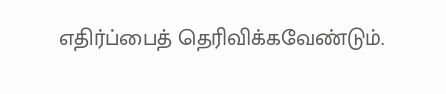எதிர்ப்பைத் தெரிவிக்கவேண்டும்.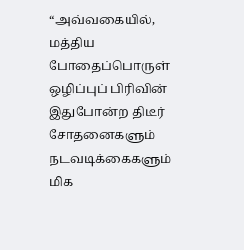“அவ்வகையில், மத்திய போதைப்பொருள் ஒழிப்புப் பிரிவின் இதுபோன்ற திடீர் சோதனைகளும் நடவடிக்கைகளும் மிக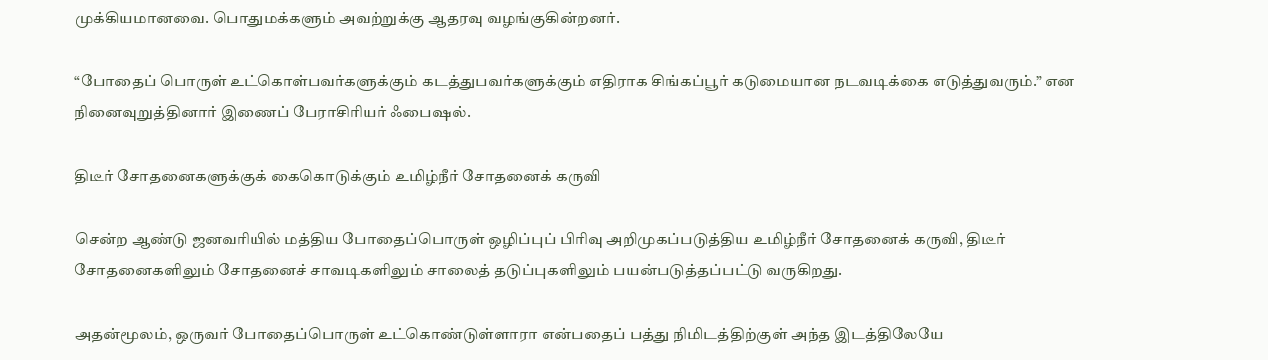முக்கியமானவை. பொதுமக்களும் அவற்றுக்கு ஆதரவு வழங்குகின்றனர்.

“போதைப் பொருள் உட்கொள்பவர்களுக்கும் கடத்துபவர்களுக்கும் எதிராக சிங்கப்பூர் கடுமையான நடவடிக்கை எடுத்துவரும்.” என நினைவுறுத்தினார் இணைப் பேராசிரியர் ஃபைஷல்.

திடீர் சோதனைகளுக்குக் கைகொடுக்கும் உமிழ்நீர் சோதனைக் கருவி

சென்ற ஆண்டு ஜனவரியில் மத்திய போதைப்பொருள் ஒழிப்புப் பிரிவு அறிமுகப்படுத்திய உமிழ்நீர் சோதனைக் கருவி, திடீர் சோதனைகளிலும் சோதனைச் சாவடிகளிலும் சாலைத் தடுப்புகளிலும் பயன்படுத்தப்பட்டு வருகிறது.

அதன்மூலம், ஒருவர் போதைப்பொருள் உட்கொண்டுள்ளாரா என்பதைப் பத்து நிமிடத்திற்குள் அந்த இடத்திலேயே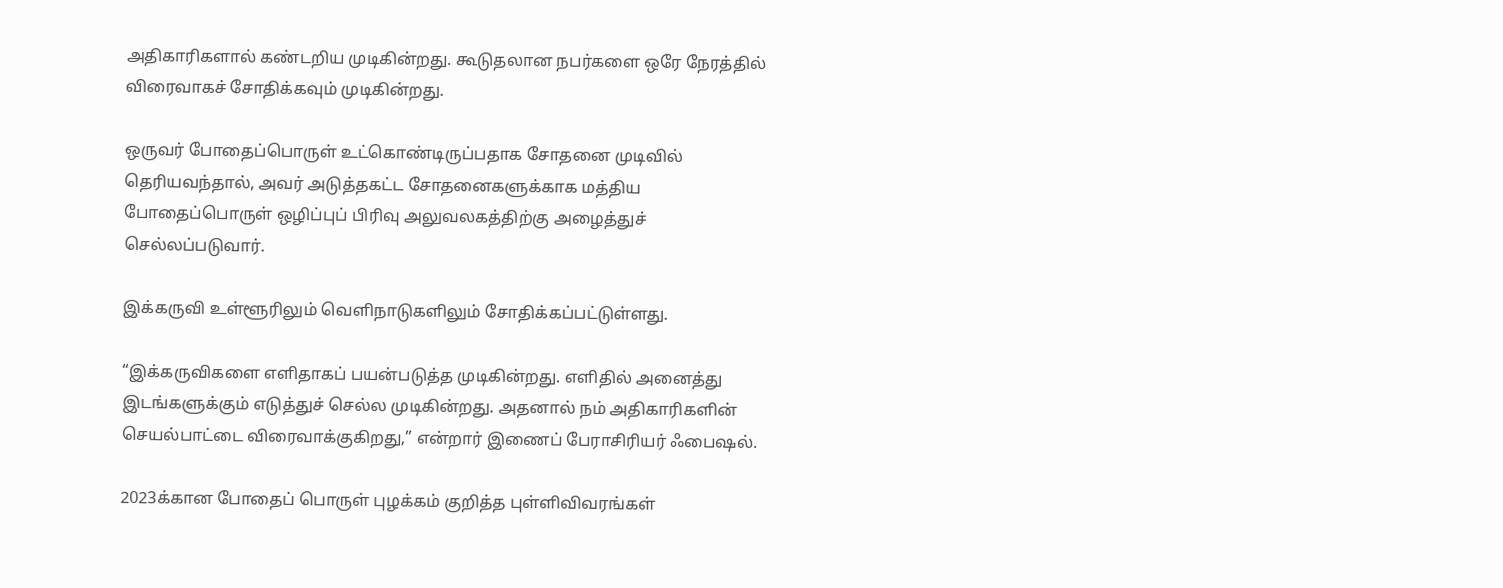அதிகாரிகளால் கண்டறிய முடிகின்றது. கூடுதலான நபர்களை ஒரே நேரத்தில் விரைவாகச் சோதிக்கவும் முடிகின்றது.

ஒருவர் போதைப்பொருள் உட்கொண்டிருப்பதாக சோதனை முடிவில் தெரியவந்தால், அவர் அடுத்தகட்ட சோதனைகளுக்காக மத்திய போதைப்பொருள் ஒழிப்புப் பிரிவு அலுவலகத்திற்கு அழைத்துச் செல்லப்படுவார்.

இக்கருவி உள்ளூரிலும் வெளிநாடுகளிலும் சோதிக்கப்பட்டுள்ளது.

“இக்கருவிகளை எளிதாகப் பயன்படுத்த முடிகின்றது. எளிதில் அனைத்து இடங்களுக்கும் எடுத்துச் செல்ல முடிகின்றது. அதனால் நம் அதிகாரிகளின் செயல்பாட்டை விரைவாக்குகிறது,” என்றார் இணைப் பேராசிரியர் ஃபைஷல்.

2023க்கான போதைப் பொருள் புழக்கம் குறித்த புள்ளிவிவரங்கள்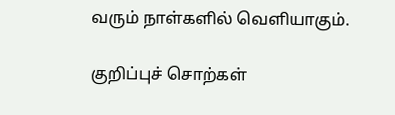வரும் நாள்களில் வெளியாகும்.

குறிப்புச் சொற்கள்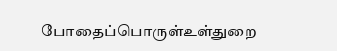போதைப்பொருள்உள்துறை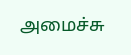அமைச்சு